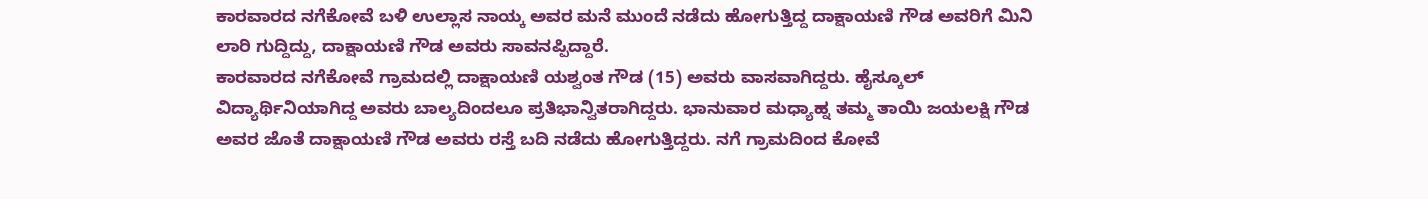ಕಾರವಾರದ ನಗೆಕೋವೆ ಬಳಿ ಉಲ್ಲಾಸ ನಾಯ್ಕ ಅವರ ಮನೆ ಮುಂದೆ ನಡೆದು ಹೋಗುತ್ತಿದ್ದ ದಾಕ್ಷಾಯಣಿ ಗೌಡ ಅವರಿಗೆ ಮಿನಿ ಲಾರಿ ಗುದ್ದಿದ್ದು, ದಾಕ್ಷಾಯಣಿ ಗೌಡ ಅವರು ಸಾವನಪ್ಪಿದ್ದಾರೆ.
ಕಾರವಾರದ ನಗೆಕೋವೆ ಗ್ರಾಮದಲ್ಲಿ ದಾಕ್ಷಾಯಣಿ ಯಶ್ವಂತ ಗೌಡ (15) ಅವರು ವಾಸವಾಗಿದ್ದರು. ಹೈಸ್ಕೂಲ್ ವಿದ್ಯಾರ್ಥಿನಿಯಾಗಿದ್ದ ಅವರು ಬಾಲ್ಯದಿಂದಲೂ ಪ್ರತಿಭಾನ್ವಿತರಾಗಿದ್ದರು. ಭಾನುವಾರ ಮಧ್ಯಾಹ್ನ ತಮ್ಮ ತಾಯಿ ಜಯಲಕ್ಷಿ ಗೌಡ ಅವರ ಜೊತೆ ದಾಕ್ಷಾಯಣಿ ಗೌಡ ಅವರು ರಸ್ತೆ ಬದಿ ನಡೆದು ಹೋಗುತ್ತಿದ್ದರು. ನಗೆ ಗ್ರಾಮದಿಂದ ಕೋವೆ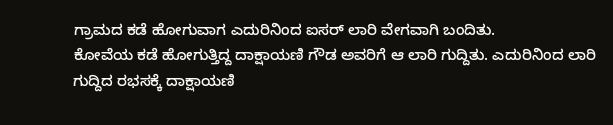ಗ್ರಾಮದ ಕಡೆ ಹೋಗುವಾಗ ಎದುರಿನಿಂದ ಐಸರ್ ಲಾರಿ ವೇಗವಾಗಿ ಬಂದಿತು.
ಕೋವೆಯ ಕಡೆ ಹೋಗುತ್ತಿದ್ದ ದಾಕ್ಷಾಯಣಿ ಗೌಡ ಅವರಿಗೆ ಆ ಲಾರಿ ಗುದ್ದಿತು. ಎದುರಿನಿಂದ ಲಾರಿ ಗುದ್ದಿದ ರಭಸಕ್ಕೆ ದಾಕ್ಷಾಯಣಿ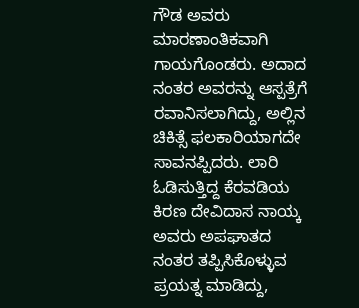ಗೌಡ ಅವರು ಮಾರಣಾಂತಿಕವಾಗಿ ಗಾಯಗೊಂಡರು. ಅದಾದ ನಂತರ ಅವರನ್ನು ಆಸ್ಪತ್ರೆಗೆ ರವಾನಿಸಲಾಗಿದ್ದು, ಅಲ್ಲಿನ ಚಿಕಿತ್ಸೆ ಫಲಕಾರಿಯಾಗದೇ ಸಾವನಪ್ಪಿದರು. ಲಾರಿ ಓಡಿಸುತ್ತಿದ್ದ ಕೆರವಡಿಯ ಕಿರಣ ದೇವಿದಾಸ ನಾಯ್ಕ ಅವರು ಅಪಘಾತದ ನಂತರ ತಪ್ಪಿಸಿಕೊಳ್ಳುವ ಪ್ರಯತ್ನ ಮಾಡಿದ್ದು,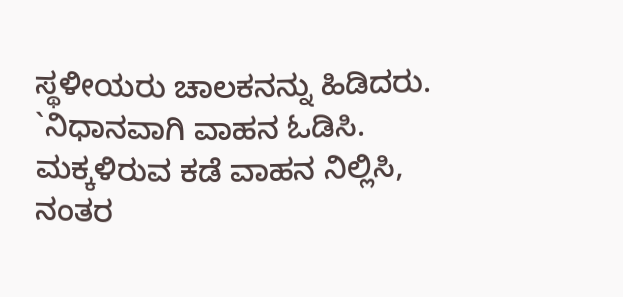ಸ್ಥಳೀಯರು ಚಾಲಕನನ್ನು ಹಿಡಿದರು.
`ನಿಧಾನವಾಗಿ ವಾಹನ ಓಡಿಸಿ. ಮಕ್ಕಳಿರುವ ಕಡೆ ವಾಹನ ನಿಲ್ಲಿಸಿ, ನಂತರ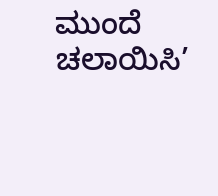ಮುಂದೆ ಚಲಾಯಿಸಿ’